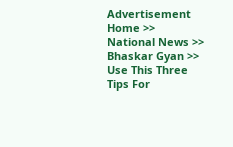Advertisement
Home >> National News >> Bhaskar Gyan >> Use This Three Tips For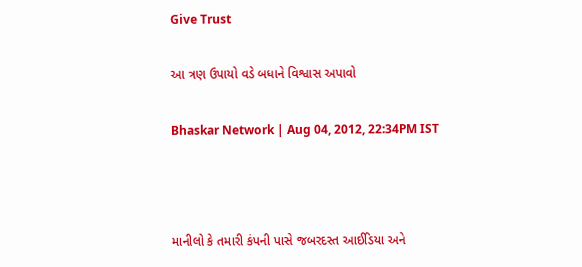Give Trust

આ ત્રણ ઉપાયો વડે બધાને વિશ્વાસ અપાવો

Bhaskar Network | Aug 04, 2012, 22:34PM IST



માનીલો કે તમારી કંપની પાસે જબરદસ્ત આઈડિયા અને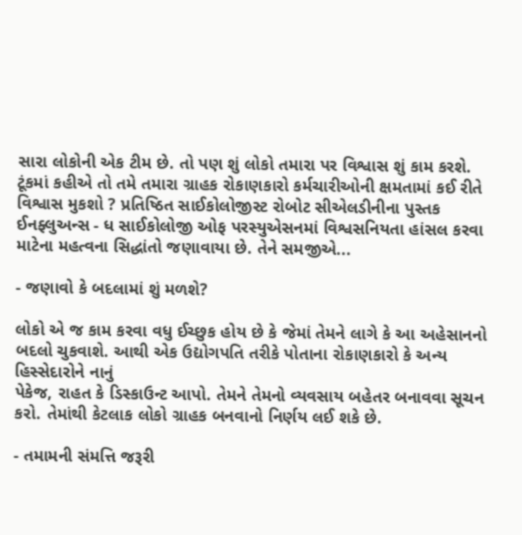સારા લોકોની એક ટીમ છે. તો પણ શું લોકો તમારા પર વિશ્વાસ શું કામ કરશે. ટૂંકમાં કહીએ તો તમે તમારા ગ્રાહક રોકાણકારો કર્મચારીઓની ક્ષમતામાં કઈ રીતે વિશ્વાસ મુકશો ? પ્રતિષ્ઠિત સાઈકોલોજીસ્ટ રોબોટ સીએલડીનીના પુસ્તક ઈનફ્લુઅન્સ - ધ સાઈકોલોજી ઓફ પરસ્યુએસનમાં વિશ્વસનિયતા હાંસલ કરવા માટેના મહત્વના સિદ્ધાંતો જણાવાયા છે. તેને સમજીએ...

- જણાવો કે બદલામાં શું મળશે?

લોકો એ જ કામ કરવા વધુ ઈચ્છુક હોય છે કે જેમાં તેમને લાગે કે આ અહેસાનનો બદલો ચુકવાશે. આથી એક ઉદ્યોગપતિ તરીકે પોતાના રોકાણકારો કે અન્ય હિસ્સેદારોને નાનું
પેકેજ, રાહત કે ડિસ્કાઉન્ટ આપો. તેમને તેમનો વ્યવસાય બહેતર બનાવવા સૂચન કરો. તેમાંથી કેટલાક લોકો ગ્રાહક બનવાનો નિર્ણય લઈ શકે છે.

- તમામની સંમત્તિ જરૂરી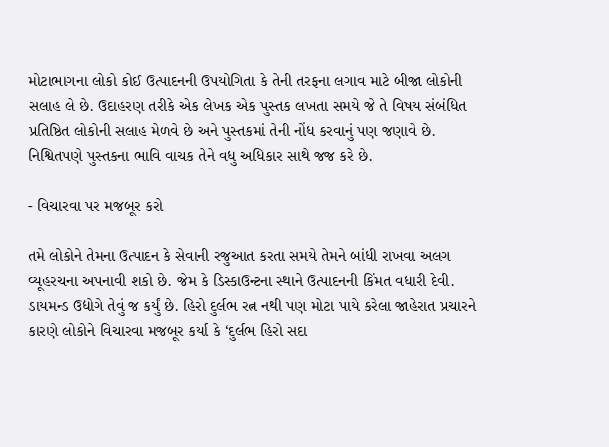મોટાભાગના લોકો કોઈ ઉત્પાદનની ઉપયોગિતા કે તેની તરફના લગાવ માટે બીજા લોકોની સલાહ લે છે. ઉદાહરણ તરીકે એક લેખક એક પુસ્તક લખતા સમયે જે તે વિષય સંબંધિત પ્રતિષ્ઠિત લોકોની સલાહ મેળવે છે અને પુસ્તકમાં તેની નોંધ કરવાનું પણ જણાવે છે. નિશ્વિતપણે પુસ્તકના ભાવિ વાચક તેને વધુ અધિકાર સાથે જજ કરે છે.

- વિચારવા પર મજબૂર કરો

તમે લોકોને તેમના ઉત્પાદન કે સેવાની રજુઆત કરતા સમયે તેમને બાંધી રાખવા અલગ વ્યૂહરચના અપનાવી શકો છે. જેમ કે ડિસ્કાઉન્ટના સ્થાને ઉત્પાદનની કિંમત વધારી દેવી. ડાયમન્ડ ઉદ્યોગે તેવું જ કર્યું છે. હિરો દુર્લભ રત્ન નથી પણ મોટા પાયે કરેલા જાહેરાત પ્રચારને કારણે લોકોને વિચારવા મજબૂર કર્યા કે ‘દુર્લભ હિરો સદા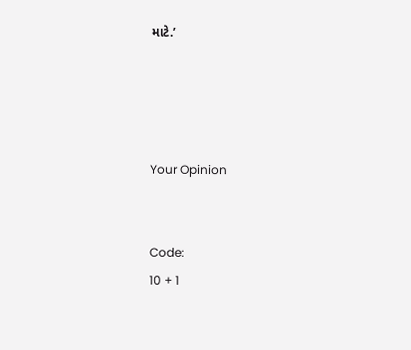માટે.’




Your Opinion


Code:
10 + 1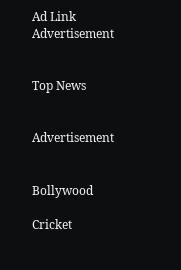Ad Link
Advertisement


Top News


Advertisement


Bollywood

Cricket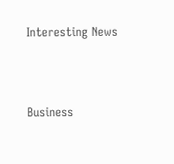Interesting News



Business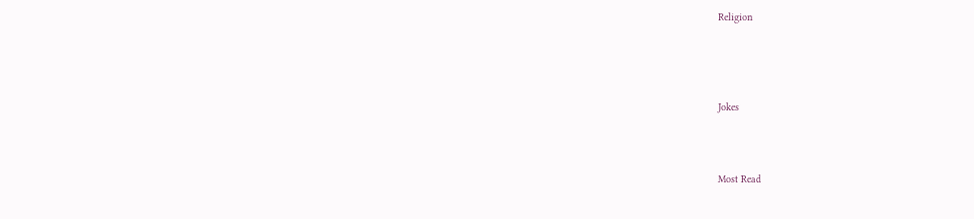Religion




Jokes



Most Read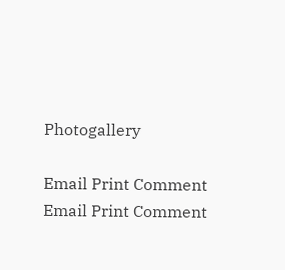Photogallery

Email Print Comment
Email Print Comment